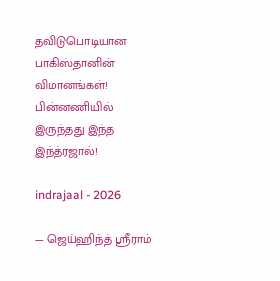தவிடுபொடியான பாகிஸ்தானின் விமானங்கள்! பின்னணியில் இருந்தது இந்த இந்த்ரஜால்!

indrajaal - 2026

— ஜெய்ஹிந்த் ஸ்ரீராம்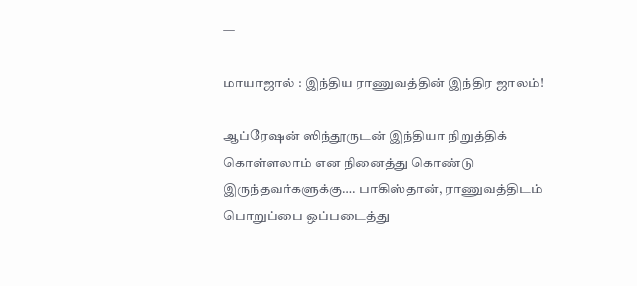—

மாயாஜால் : இந்திய ராணுவத்தின் இந்திர ஜாலம்!

ஆப்ரேஷன் ஸிந்தூருடன் இந்தியா நிறுத்திக் கொள்ளலாம் என நினைத்து கொண்டு இருந்தவர்களுக்கு…. பாகிஸ்தான், ராணுவத்திடம் பொறுப்பை ஒப்படைத்து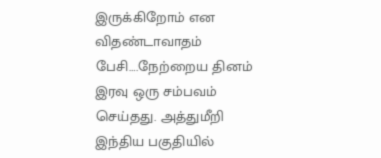இருக்கிறோம் என விதண்டாவாதம் பேசி….நேற்றைய தினம் இரவு ஒரு சம்பவம் செய்தது. அத்துமீறி இந்திய பகுதியில்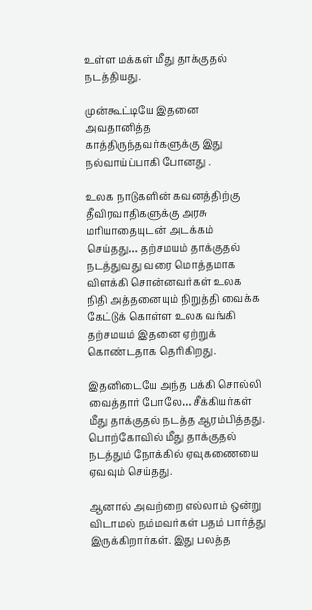உள்ள மக்கள் மீது தாக்குதல் நடத்தியது.

முன்கூட்டியே இதனை அவதானித்த காத்திருந்தவர்களுக்கு இது நல்வாய்ப்பாகி போனது .

உலக நாடுகளின் கவனத்திற்கு தீவிரவாதிகளுக்கு அரசு மரியாதையுடன் அடக்கம் செய்தது… தற்சமயம் தாக்குதல் நடத்துவது வரை மொத்தமாக விளக்கி சொன்னவர்கள் உலக நிதி அத்தனையும் நிறுத்தி வைக்க கேட்டுக் கொள்ள உலக வங்கி தற்சமயம் இதனை ஏற்றுக் கொண்டதாக தெரிகிறது.

இதனிடையே அந்த பக்கி சொல்லி வைத்தார் போலே… சீக்கியர்கள் மீது தாக்குதல் நடத்த ஆரம்பித்தது. பொற்கோவில் மீது தாக்குதல் நடத்தும் நோக்கில் ஏவுகணையை ஏவவும் செய்தது.

ஆனால் அவற்றை எல்லாம் ஒன்று விடாமல் நம்மவர்கள் பதம் பார்த்து இருக்கிறார்கள். இது பலத்த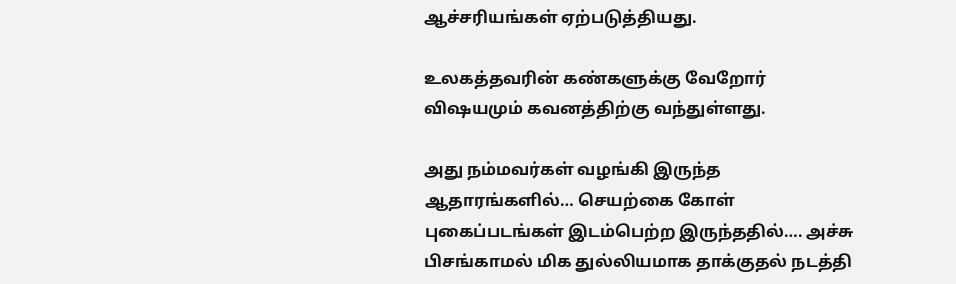ஆச்சரியங்கள் ஏற்படுத்தியது.

உலகத்தவரின் கண்களுக்கு வேறோர் விஷயமும் கவனத்திற்கு வந்துள்ளது.

அது நம்மவர்கள் வழங்கி இருந்த ஆதாரங்களில்… செயற்கை கோள் புகைப்படங்கள் இடம்பெற்ற இருந்ததில்…. அச்சு பிசங்காமல் மிக துல்லியமாக தாக்குதல் நடத்தி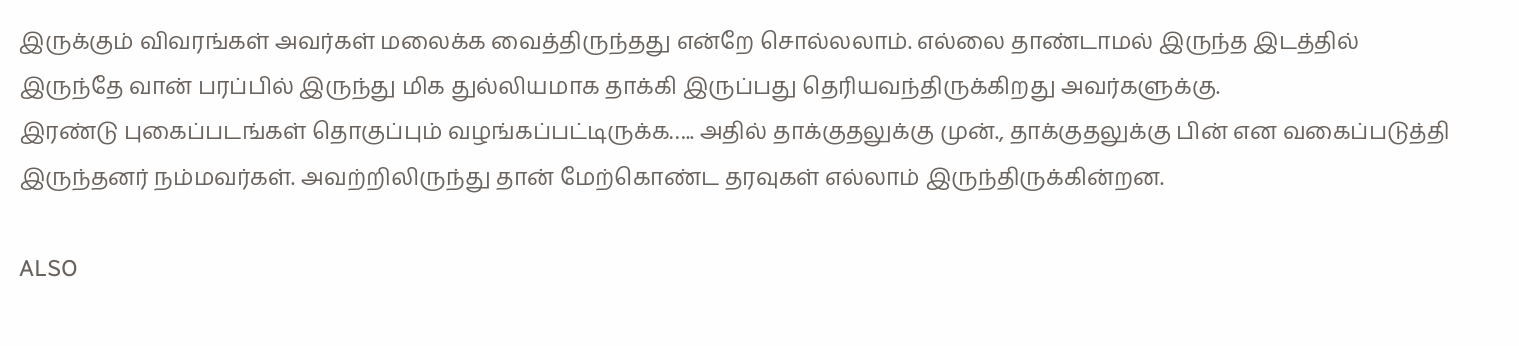இருக்கும் விவரங்கள் அவர்கள் மலைக்க வைத்திருந்தது என்றே சொல்லலாம். எல்லை தாண்டாமல் இருந்த இடத்தில் இருந்தே வான் பரப்பில் இருந்து மிக துல்லியமாக தாக்கி இருப்பது தெரியவந்திருக்கிறது அவர்களுக்கு.
இரண்டு புகைப்படங்கள் தொகுப்பும் வழங்கப்பட்டிருக்க….. அதில் தாக்குதலுக்கு முன்., தாக்குதலுக்கு பின் என வகைப்படுத்தி இருந்தனர் நம்மவர்கள். அவற்றிலிருந்து தான் மேற்கொண்ட தரவுகள் எல்லாம் இருந்திருக்கின்றன.

ALSO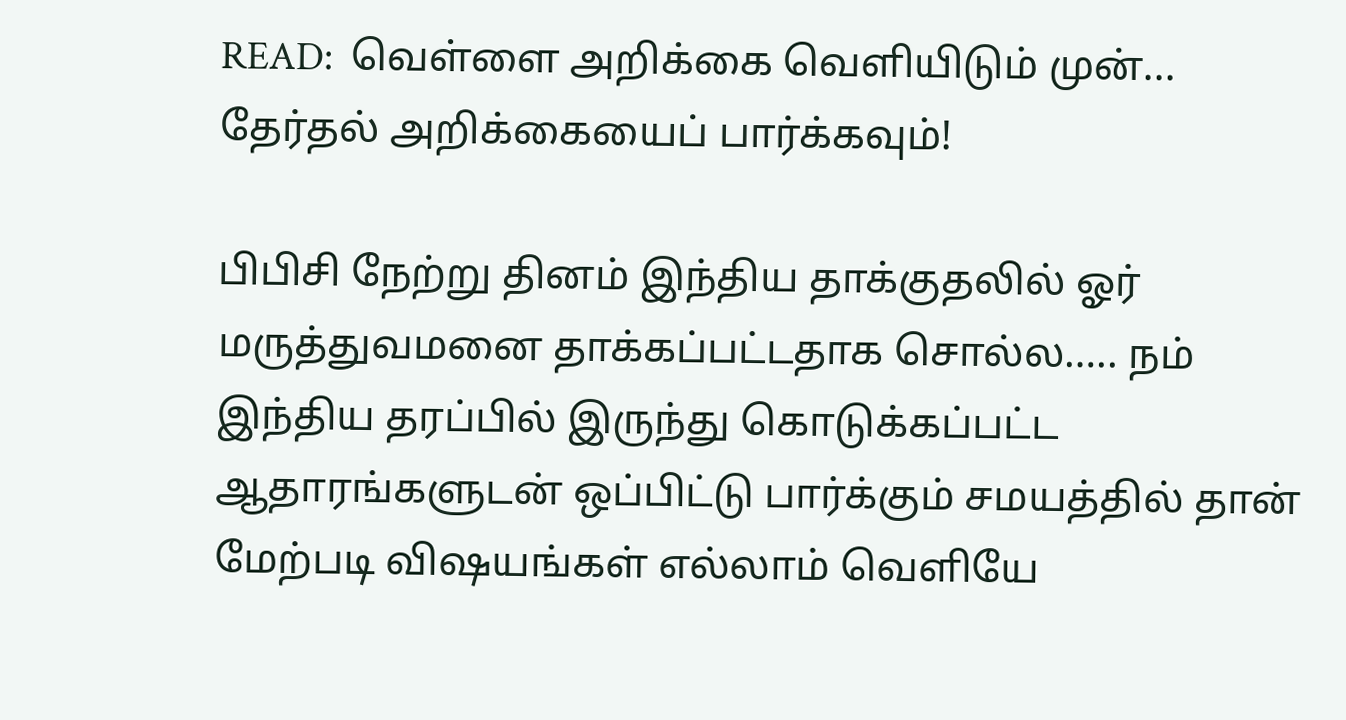READ:  வெள்ளை அறிக்கை வெளியிடும் முன்... தேர்தல் அறிக்கையைப் பார்க்கவும்!

பிபிசி நேற்று தினம் இந்திய தாக்குதலில் ஓர் மருத்துவமனை தாக்கப்பட்டதாக சொல்ல….. நம் இந்திய தரப்பில் இருந்து கொடுக்கப்பட்ட ஆதாரங்களுடன் ஒப்பிட்டு பார்க்கும் சமயத்தில் தான் மேற்படி விஷயங்கள் எல்லாம் வெளியே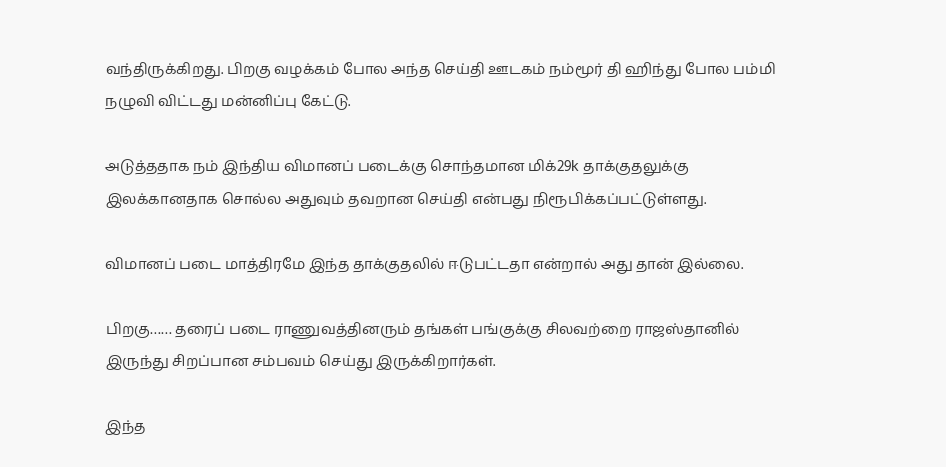வந்திருக்கிறது. பிறகு வழக்கம் போல அந்த செய்தி ஊடகம் நம்மூர் தி ஹிந்து போல பம்மி நழுவி விட்டது மன்னிப்பு கேட்டு.

அடுத்ததாக நம் இந்திய விமானப் படைக்கு சொந்தமான மிக்29k தாக்குதலுக்கு இலக்கானதாக சொல்ல அதுவும் தவறான செய்தி என்பது நிரூபிக்கப்பட்டுள்ளது.

விமானப் படை மாத்திரமே இந்த தாக்குதலில் ஈடுபட்டதா என்றால் அது தான் இல்லை.

பிறகு…… தரைப் படை ராணுவத்தினரும் தங்கள் பங்குக்கு சிலவற்றை ராஜஸ்தானில் இருந்து சிறப்பான சம்பவம் செய்து இருக்கிறார்கள்.

இந்த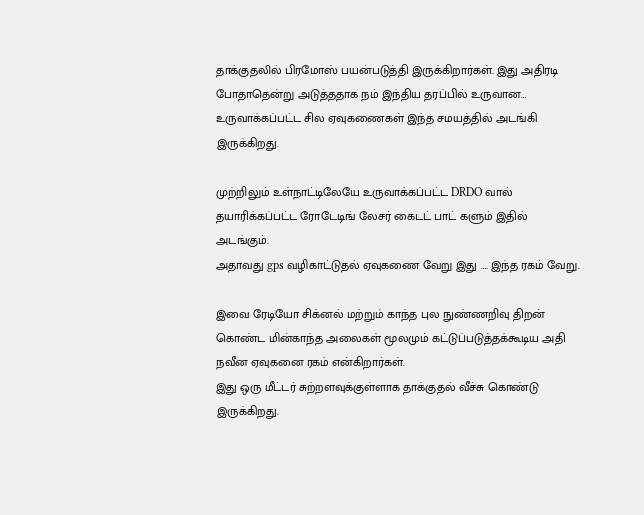தாக்குதலில் பிரமோஸ் பயன்படுத்தி இருக்கிறார்கள். இது அதிரடி போதாதென்று அடுத்ததாக நம் இந்திய தரப்பில் உருவான… உருவாக்கப்பட்ட சில ஏவுகணைகள் இந்த சமயத்தில் அடங்கி இருக்கிறது.

முற்றிலும் உள்நாட்டிலேயே உருவாக்கப்பட்ட DRDO வால் தயாரிக்கப்பட்ட ரோடேடிங் லேசர் கைடட் பாட் களும் இதில் அடங்கும்.
அதாவது gps வழிகாட்டுதல் ஏவுகணை வேறு இது …. இந்த ரகம் வேறு.

இவை ரேடியோ சிக்னல் மற்றும் காந்த புல நுண்ணறிவு திறன் கொண்ட மின்காந்த அலைகள் மூலமும் கட்டுப்படுத்தக்கூடிய அதி நவீன ஏவுகனை ரகம் என்கிறார்கள்.
இது ஒரு மீட்டர் சுற்றளவுக்குள்ளாக தாக்குதல் வீச்சு கொண்டு இருக்கிறது.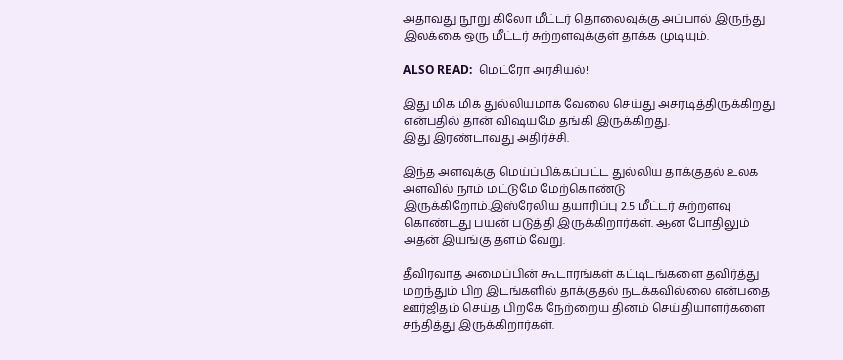அதாவது நூறு கிலோ மீட்டர் தொலைவுக்கு அப்பால் இருந்து இலக்கை ஒரு மீட்டர் சுற்றளவுக்குள் தாக்க முடியும்.

ALSO READ:  மெட்ரோ அரசியல்!

இது மிக மிக துல்லியமாக வேலை செய்து அசரடித்திருக்கிறது என்பதில் தான் விஷயமே தங்கி இருக்கிறது.
இது இரண்டாவது அதிர்ச்சி.

இந்த அளவுக்கு மெய்ப்பிக்கப்பட்ட துல்லிய தாக்குதல் உலக அளவில் நாம் மட்டுமே மேற்கொண்டு இருக்கிறோம்.இஸ்ரேலிய தயாரிப்பு 2.5 மீட்டர் சுற்றளவு கொண்டது பயன் படுத்தி இருக்கிறார்கள். ஆன போதிலும் அதன் இயங்கு தளம் வேறு.

தீவிரவாத அமைப்பின் கூடாரங்கள் கட்டிடங்களை தவிர்த்து மறந்தும் பிற இடங்களில் தாக்குதல் நடக்கவில்லை என்பதை ஊர்ஜிதம் செய்த பிறகே நேற்றைய தினம் செய்தியாளர்களை சந்தித்து இருக்கிறார்கள்.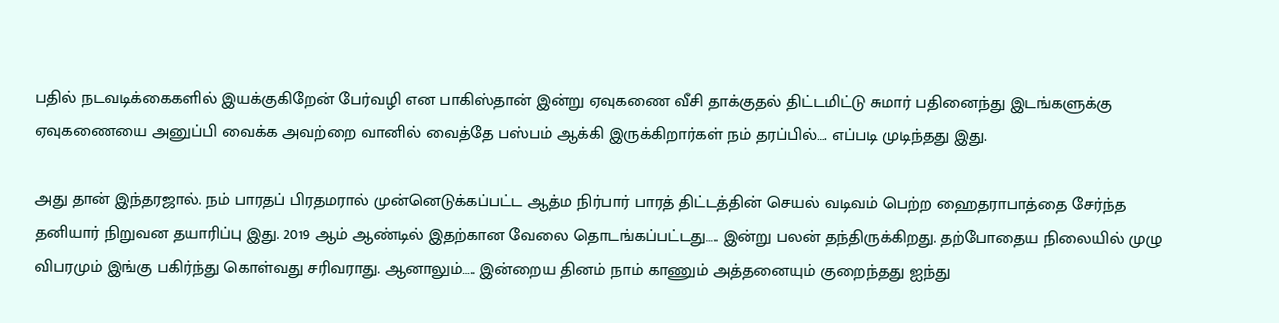பதில் நடவடிக்கைகளில் இயக்குகிறேன் பேர்வழி என பாகிஸ்தான் இன்று ஏவுகணை வீசி தாக்குதல் திட்டமிட்டு சுமார் பதினைந்து இடங்களுக்கு ஏவுகணையை அனுப்பி வைக்க அவற்றை வானில் வைத்தே பஸ்பம் ஆக்கி இருக்கிறார்கள் நம் தரப்பில்…. எப்படி முடிந்தது இது.

அது தான் இந்தரஜால். நம் பாரதப் பிரதமரால் முன்னெடுக்கப்பட்ட ஆத்ம நிர்பார் பாரத் திட்டத்தின் செயல் வடிவம் பெற்ற ஹைதராபாத்தை சேர்ந்த தனியார் நிறுவன தயாரிப்பு இது. 2019 ஆம் ஆண்டில் இதற்கான வேலை தொடங்கப்பட்டது….. இன்று பலன் தந்திருக்கிறது. தற்போதைய நிலையில் முழு விபரமும் இங்கு பகிர்ந்து கொள்வது சரிவராது. ஆனாலும்….. இன்றைய தினம் நாம் காணும் அத்தனையும் குறைந்தது ஐந்து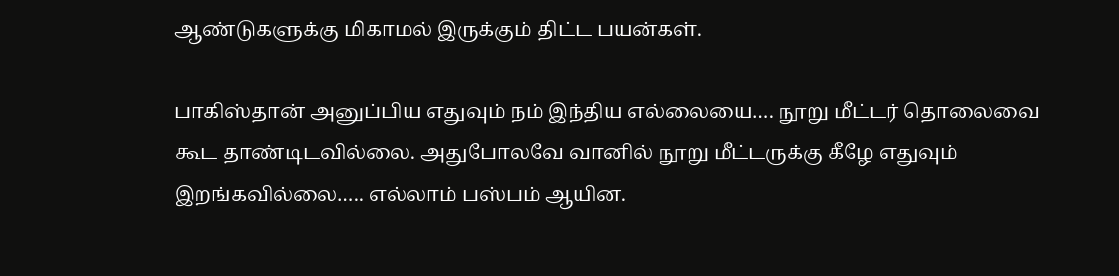ஆண்டுகளுக்கு மிகாமல் இருக்கும் திட்ட பயன்கள்.

பாகிஸ்தான் அனுப்பிய எதுவும் நம் இந்திய எல்லையை…. நூறு மீட்டர் தொலைவை கூட தாண்டிடவில்லை. அதுபோலவே வானில் நூறு மீட்டருக்கு கீழே எதுவும் இறங்கவில்லை….. எல்லாம் பஸ்பம் ஆயின.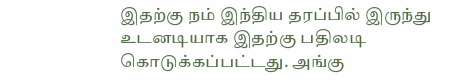இதற்கு நம் இந்திய தரப்பில் இருந்து உடனடியாக இதற்கு பதிலடி கொடுக்கப்பட்டது. அங்கு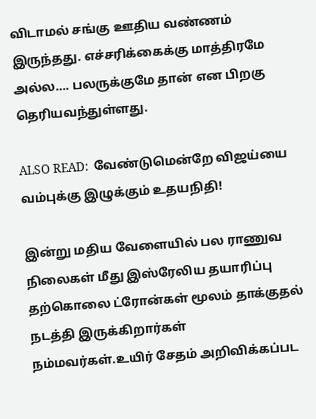விடாமல் சங்கு ஊதிய வண்ணம் இருந்தது. எச்சரிக்கைக்கு மாத்திரமே அல்ல…. பலருக்குமே தான் என பிறகு தெரியவந்துள்ளது.

ALSO READ:  வேண்டுமென்றே விஜய்யை வம்புக்கு இழுக்கும் உதயநிதி!

இன்று மதிய வேளையில் பல ராணுவ நிலைகள் மீது இஸ்ரேலிய தயாரிப்பு தற்கொலை ட்ரோன்கள் மூலம் தாக்குதல் நடத்தி இருக்கிறார்கள் நம்மவர்கள்.உயிர் சேதம் அறிவிக்கப்பட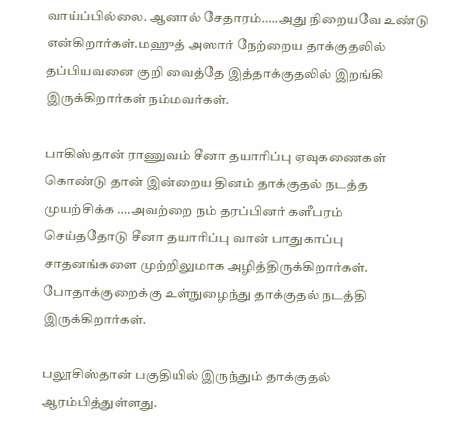வாய்ப்பில்லை. ஆனால் சேதாரம்…..அது நிறையவே உண்டு என்கிறார்கள்.மஹுத் அஸார் நேற்றைய தாக்குதலில் தப்பியவனை குறி வைத்தே இத்தாக்குதலில் இறங்கி இருக்கிறார்கள் நம்மவர்கள்.

பாகிஸ்தான் ராணுவம் சீனா தயாரிப்பு ஏவுகணைகள் கொண்டு தான் இன்றைய தினம் தாக்குதல் நடத்த முயற்சிக்க ….அவற்றை நம் தரப்பினர் களீபரம் செய்ததோடு சீனா தயாரிப்பு வான் பாதுகாப்பு சாதனங்களை முற்றிலுமாக அழித்திருக்கிறார்கள். போதாக்குறைக்கு உள்நுழைந்து தாக்குதல் நடத்தி இருக்கிறார்கள்.

பலூசிஸ்தான் பகுதியில் இருந்தும் தாக்குதல் ஆரம்பித்துள்ளது.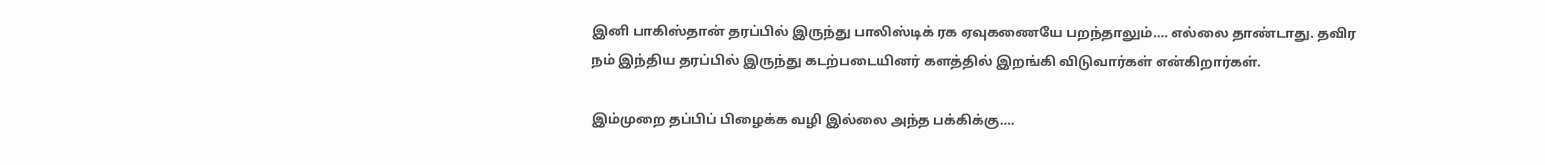இனி பாகிஸ்தான் தரப்பில் இருந்து பாலிஸ்டிக் ரக ஏவுகணையே பறந்தாலும்…. எல்லை தாண்டாது. தவிர நம் இந்திய தரப்பில் இருந்து கடற்படையினர் களத்தில் இறங்கி விடுவார்கள் என்கிறார்கள்.

இம்முறை தப்பிப் பிழைக்க வழி இல்லை அந்த பக்கிக்கு….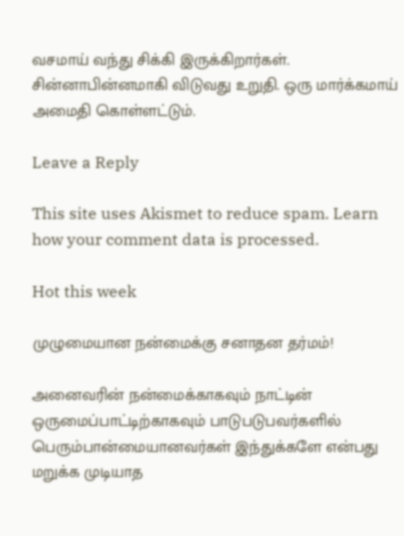வசமாய் வந்து சிக்கி இருக்கிறார்கள். சின்னாபின்னமாகி விடுவது உறுதி. ஒரு மார்க்கமாய் அமைதி கொள்ளட்டும்.

Leave a Reply

This site uses Akismet to reduce spam. Learn how your comment data is processed.

Hot this week

முழுமையான நன்மைக்கு சனாதன தர்மம்!

அனைவரின் நன்மைக்காகவும் நாட்டின் ஒருமைப்பாட்டிற்காகவும் பாடுபடுபவர்களில் பெரும்பான்மையானவர்கள் இந்துக்களே என்பது மறுக்க முடியாத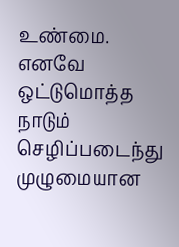உண்மை. எனவே ஒட்டுமொத்த நாடும் செழிப்படைந்து முழுமையான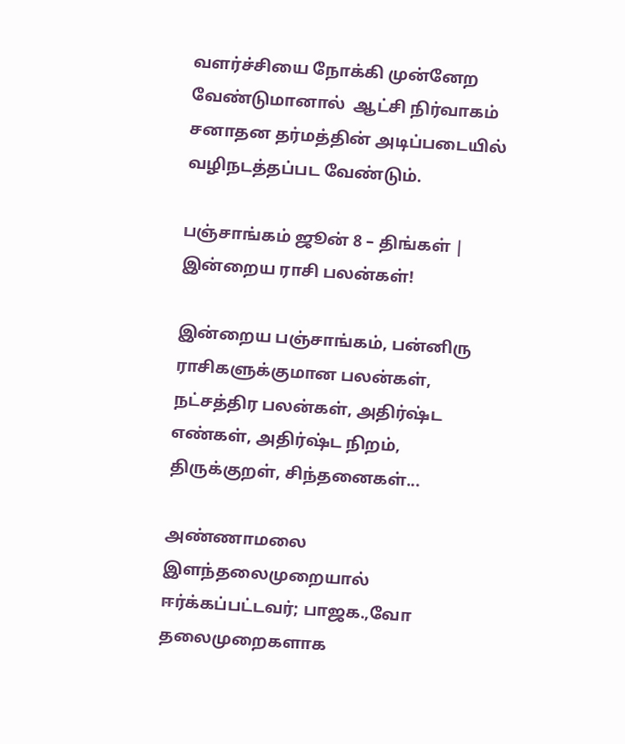வளர்ச்சியை நோக்கி முன்னேற வேண்டுமானால்  ஆட்சி நிர்வாகம் சனாதன தர்மத்தின் அடிப்படையில் வழிநடத்தப்பட வேண்டும்.

பஞ்சாங்கம் ஜூன் 8 – திங்கள் | இன்றைய ராசி பலன்கள்!

இன்றைய பஞ்சாங்கம், பன்னிரு ராசிகளுக்குமான பலன்கள், நட்சத்திர பலன்கள், அதிர்ஷ்ட எண்கள், அதிர்ஷ்ட நிறம், திருக்குறள், சிந்தனைகள்...

அண்ணாமலை இளந்தலைமுறையால் ஈர்க்கப்பட்டவர்; பாஜக.,வோ தலைமுறைகளாக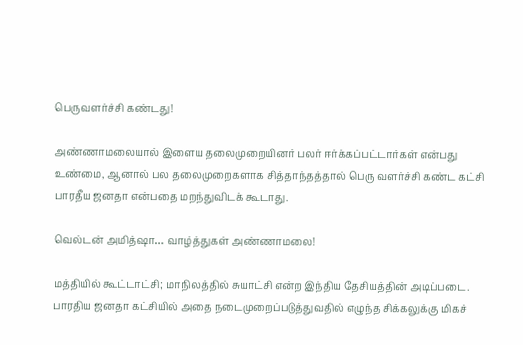பெருவளர்ச்சி கண்டது!

அண்ணாமலையால் இளைய தலைமுறையினர் பலர் ஈர்க்கப்பட்டார்கள் என்பது உண்மை, ஆனால் பல தலைமுறைகளாக சித்தாந்தத்தால் பெரு வளர்ச்சி கண்ட கட்சி பாரதீய ஜனதா என்பதை மறந்துவிடக் கூடாது.

வெல்டன் அமித்ஷா… வாழ்த்துகள் அண்ணாமலை!

மத்தியில் கூட்டாட்சி; மாநிலத்தில் சுயாட்சி என்ற இந்திய தேசியத்தின் அடிப்படை. பாரதிய ஜனதா கட்சியில் அதை நடைமுறைப்படுத்துவதில் எழுந்த சிக்கலுக்கு மிகச்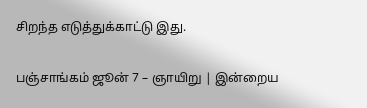சிறந்த எடுத்துக்காட்டு இது.

பஞ்சாங்கம் ஜூன் 7 – ஞாயிறு | இன்றைய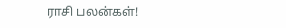ராசி பலன்கள்!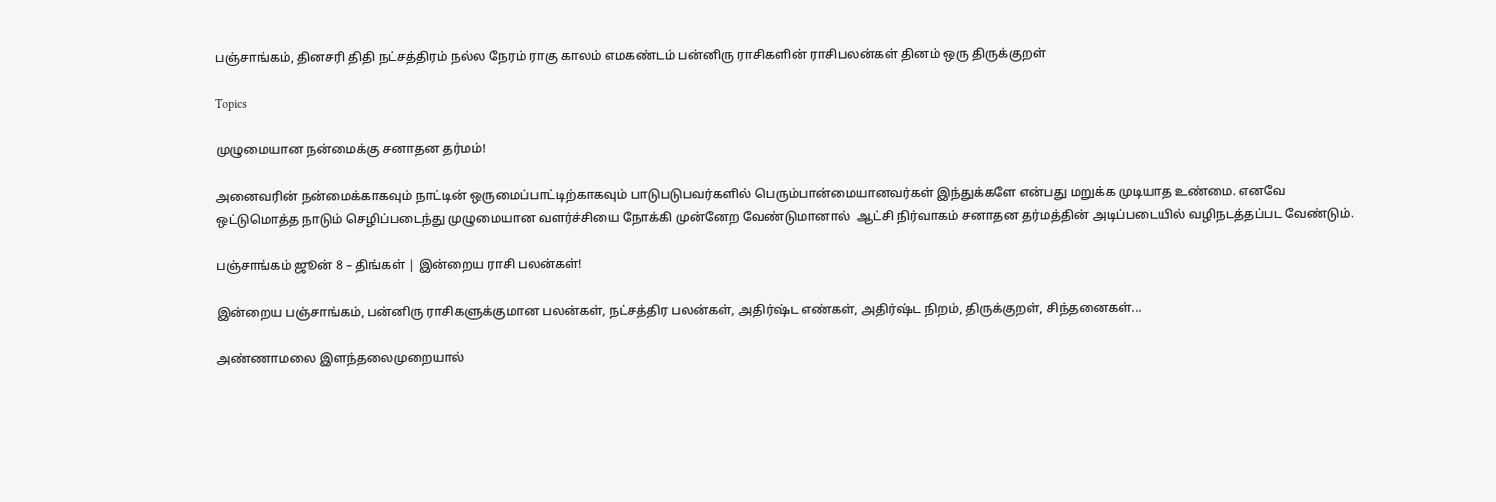பஞ்சாங்கம், தினசரி திதி நட்சத்திரம் நல்ல நேரம் ராகு காலம் எமகண்டம் பன்னிரு ராசிகளின் ராசிபலன்கள் தினம் ஒரு திருக்குறள்

Topics

முழுமையான நன்மைக்கு சனாதன தர்மம்!

அனைவரின் நன்மைக்காகவும் நாட்டின் ஒருமைப்பாட்டிற்காகவும் பாடுபடுபவர்களில் பெரும்பான்மையானவர்கள் இந்துக்களே என்பது மறுக்க முடியாத உண்மை. எனவே ஒட்டுமொத்த நாடும் செழிப்படைந்து முழுமையான வளர்ச்சியை நோக்கி முன்னேற வேண்டுமானால்  ஆட்சி நிர்வாகம் சனாதன தர்மத்தின் அடிப்படையில் வழிநடத்தப்பட வேண்டும்.

பஞ்சாங்கம் ஜூன் 8 – திங்கள் | இன்றைய ராசி பலன்கள்!

இன்றைய பஞ்சாங்கம், பன்னிரு ராசிகளுக்குமான பலன்கள், நட்சத்திர பலன்கள், அதிர்ஷ்ட எண்கள், அதிர்ஷ்ட நிறம், திருக்குறள், சிந்தனைகள்...

அண்ணாமலை இளந்தலைமுறையால்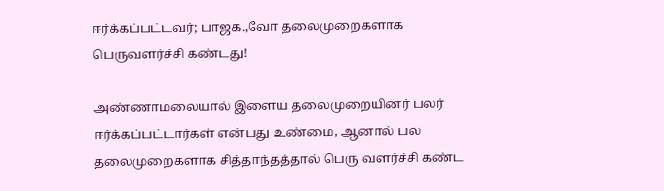ஈர்க்கப்பட்டவர்; பாஜக.,வோ தலைமுறைகளாக பெருவளர்ச்சி கண்டது!

அண்ணாமலையால் இளைய தலைமுறையினர் பலர் ஈர்க்கப்பட்டார்கள் என்பது உண்மை, ஆனால் பல தலைமுறைகளாக சித்தாந்தத்தால் பெரு வளர்ச்சி கண்ட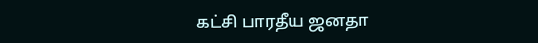கட்சி பாரதீய ஜனதா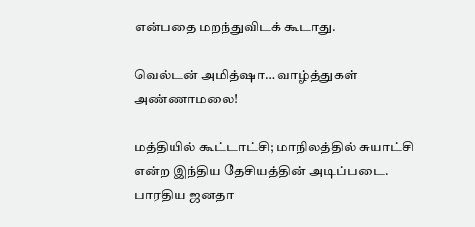என்பதை மறந்துவிடக் கூடாது.

வெல்டன் அமித்ஷா… வாழ்த்துகள் அண்ணாமலை!

மத்தியில் கூட்டாட்சி; மாநிலத்தில் சுயாட்சி என்ற இந்திய தேசியத்தின் அடிப்படை. பாரதிய ஜனதா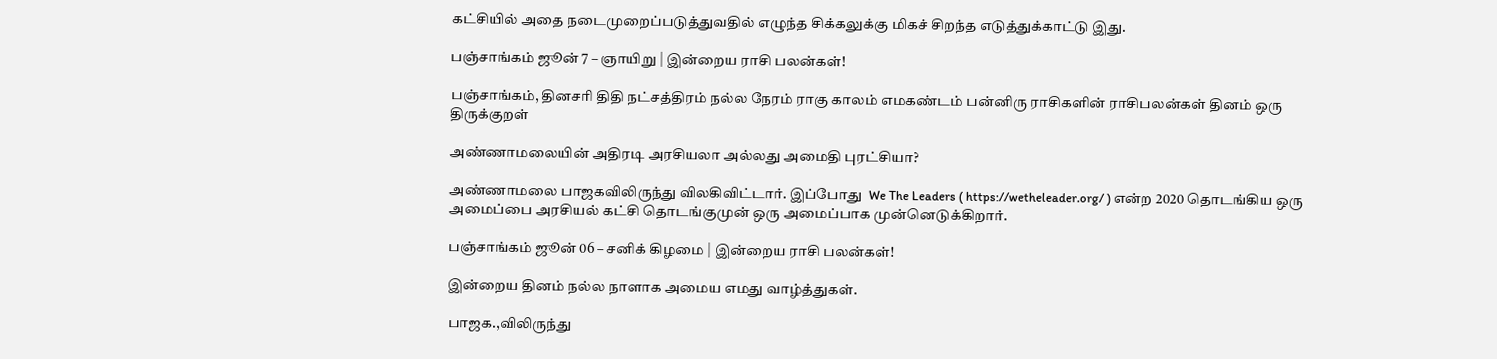கட்சியில் அதை நடைமுறைப்படுத்துவதில் எழுந்த சிக்கலுக்கு மிகச் சிறந்த எடுத்துக்காட்டு இது.

பஞ்சாங்கம் ஜூன் 7 – ஞாயிறு | இன்றைய ராசி பலன்கள்!

பஞ்சாங்கம், தினசரி திதி நட்சத்திரம் நல்ல நேரம் ராகு காலம் எமகண்டம் பன்னிரு ராசிகளின் ராசிபலன்கள் தினம் ஒரு திருக்குறள்

அண்ணாமலையின் அதிரடி அரசியலா அல்லது அமைதி புரட்சியா?

அண்ணாமலை பாஜகவிலிருந்து விலகிவிட்டார். இப்போது  We The Leaders ( https://wetheleader.org/ ) என்ற 2020 தொடங்கிய ஒரு அமைப்பை அரசியல் கட்சி தொடங்குமுன் ஒரு அமைப்பாக முன்னெடுக்கிறார்.

பஞ்சாங்கம் ஜூன் 06 – சனிக் கிழமை | இன்றைய ராசி பலன்கள்!

இன்றைய தினம் நல்ல நாளாக அமைய எமது வாழ்த்துகள்.

பாஜக.,விலிருந்து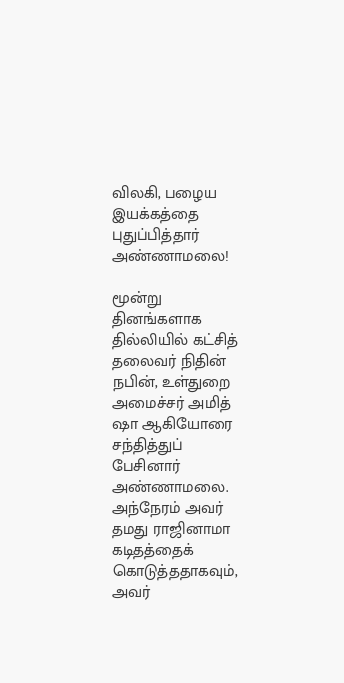விலகி, பழைய இயக்கத்தை புதுப்பித்தார் அண்ணாமலை!

மூன்று தினங்களாக தில்லியில் கட்சித் தலைவர் நிதின் நபின், உள்துறை அமைச்சர் அமித் ஷா ஆகியோரை சந்தித்துப் பேசினார் அண்ணாமலை. அந்நேரம் அவர் தமது ராஜினாமா கடிதத்தைக் கொடுத்ததாகவும், அவர்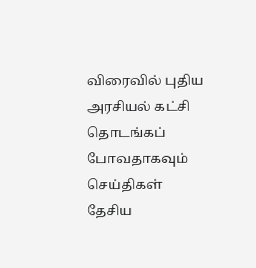விரைவில் புதிய அரசியல் கட்சி தொடங்கப் போவதாகவும் செய்திகள் தேசிய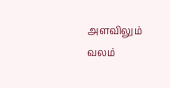அளவிலும் வலம்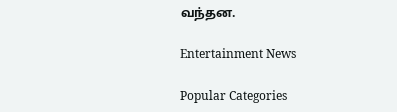வந்தன.

Entertainment News

Popular Categories